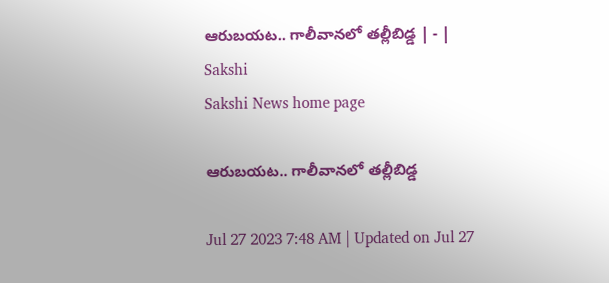ఆరుబయట.. గాలీవానలో తల్లీబిడ్డ | - | Sakshi
Sakshi News home page

ఆరుబయట.. గాలీవానలో తల్లీబిడ్డ

Jul 27 2023 7:48 AM | Updated on Jul 27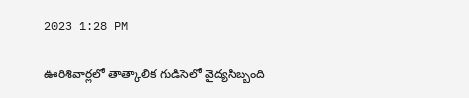2023 1:28 PM

ఊరిశివార్లలో తాత్కాలిక గుడిసెలో వైద్యసిబ్బంది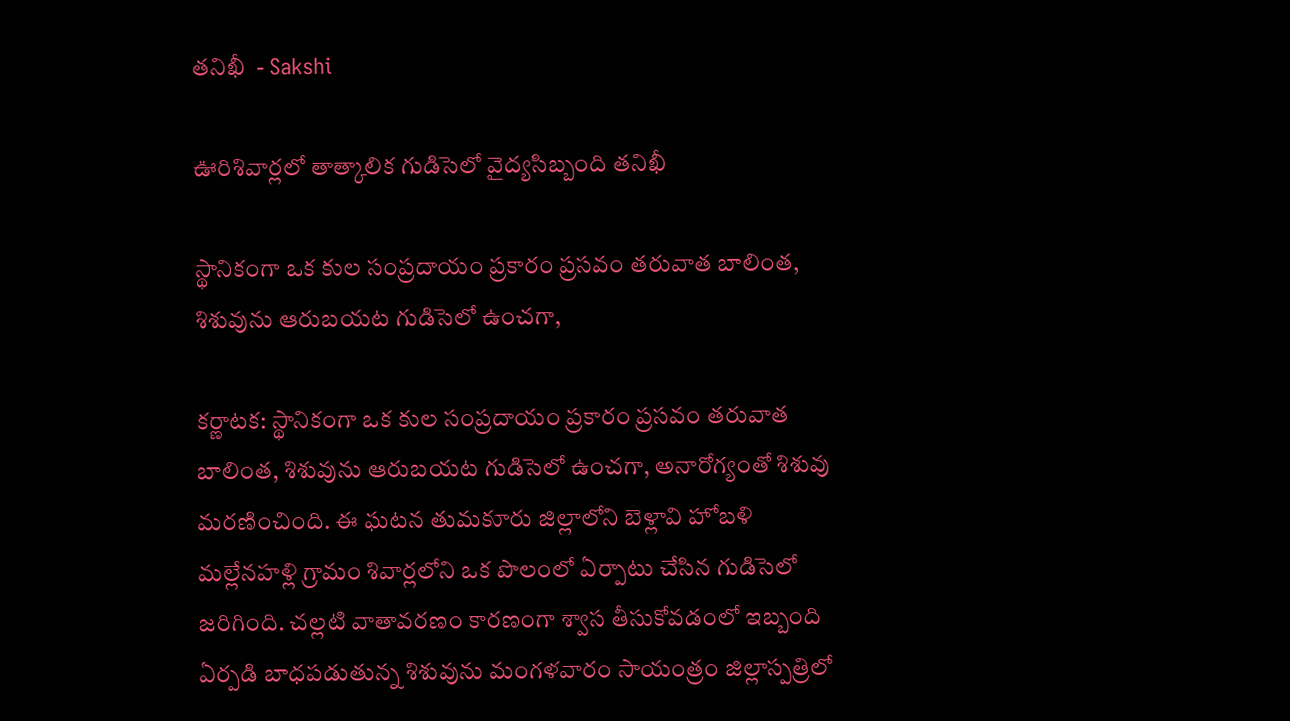తనిఖీ  - Sakshi

ఊరిశివార్లలో తాత్కాలిక గుడిసెలో వైద్యసిబ్బంది తనిఖీ

స్థానికంగా ఒక కుల సంప్రదాయం ప్రకారం ప్రసవం తరువాత బాలింత, శిశువును ఆరుబయట గుడిసెలో ఉంచగా,

కర్ణాటక: స్థానికంగా ఒక కుల సంప్రదాయం ప్రకారం ప్రసవం తరువాత బాలింత, శిశువును ఆరుబయట గుడిసెలో ఉంచగా, అనారోగ్యంతో శిశువు మరణించింది. ఈ ఘటన తుమకూరు జిల్లాలోని బెళ్లావి హోబళి మల్లేనహళ్లి గ్రామం శివార్లలోని ఒక పొలంలో ఏర్పాటు చేసిన గుడిసెలో జరిగింది. చల్లటి వాతావరణం కారణంగా శ్వాస తీసుకోవడంలో ఇబ్బంది ఏర్పడి బాధపడుతున్న శిశువును మంగళవారం సాయంత్రం జిల్లాస్పత్రిలో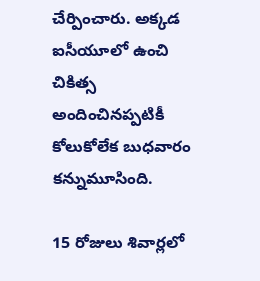చేర్పించారు. అక్కడ ఐసీయూలో ఉంచి చికిత్స అందించినప్పటికీ కోలుకోలేక బుధవారం కన్నుమూసింది.

15 రోజులు శివార్లలో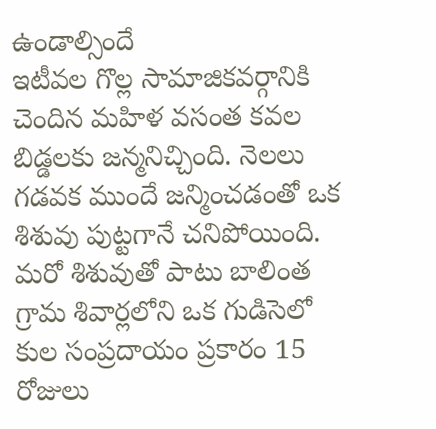ఉండాల్సిందే
ఇటీవల గొల్ల సామాజికవర్గానికి చెందిన మహిళ వసంత కవల బిడ్డలకు జన్మనిచ్చింది. నెలలు గడవక ముందే జన్మించడంతో ఒక శిశువు పుట్టగానే చనిపోయింది. మరో శిశువుతో పాటు బాలింత గ్రామ శివార్లలోని ఒక గుడిసెలో కుల సంప్రదాయం ప్రకారం 15 రోజులు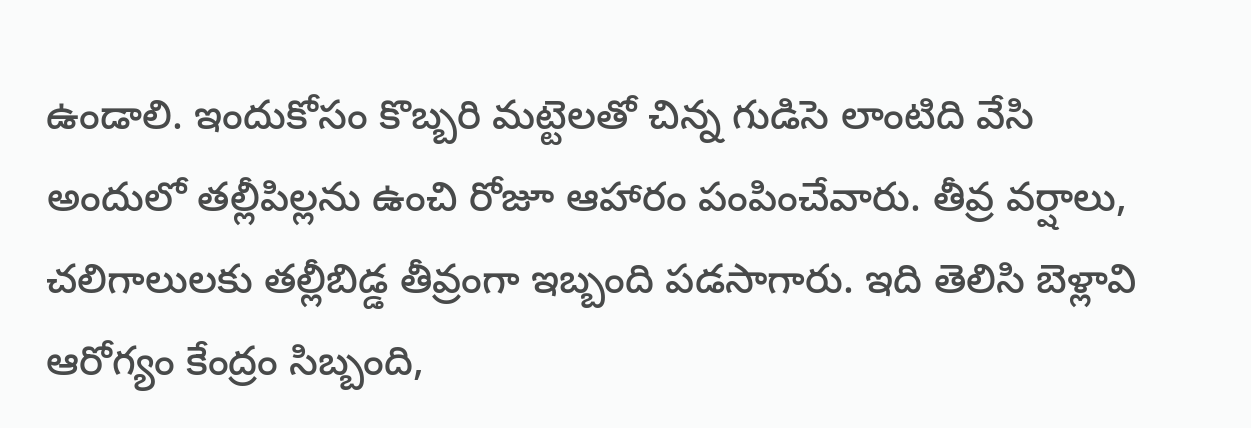ఉండాలి. ఇందుకోసం కొబ్బరి మట్టెలతో చిన్న గుడిసె లాంటిది వేసి అందులో తల్లీపిల్లను ఉంచి రోజూ ఆహారం పంపించేవారు. తీవ్ర వర్షాలు, చలిగాలులకు తల్లీబిడ్డ తీవ్రంగా ఇబ్బంది పడసాగారు. ఇది తెలిసి బెళ్లావి ఆరోగ్యం కేంద్రం సిబ్బంది,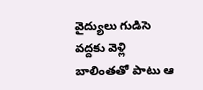వైద్యులు గుడిసె వద్దకు వెళ్లి బాలింతతో పాటు ఆ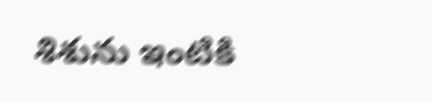శిశును ఇంటికి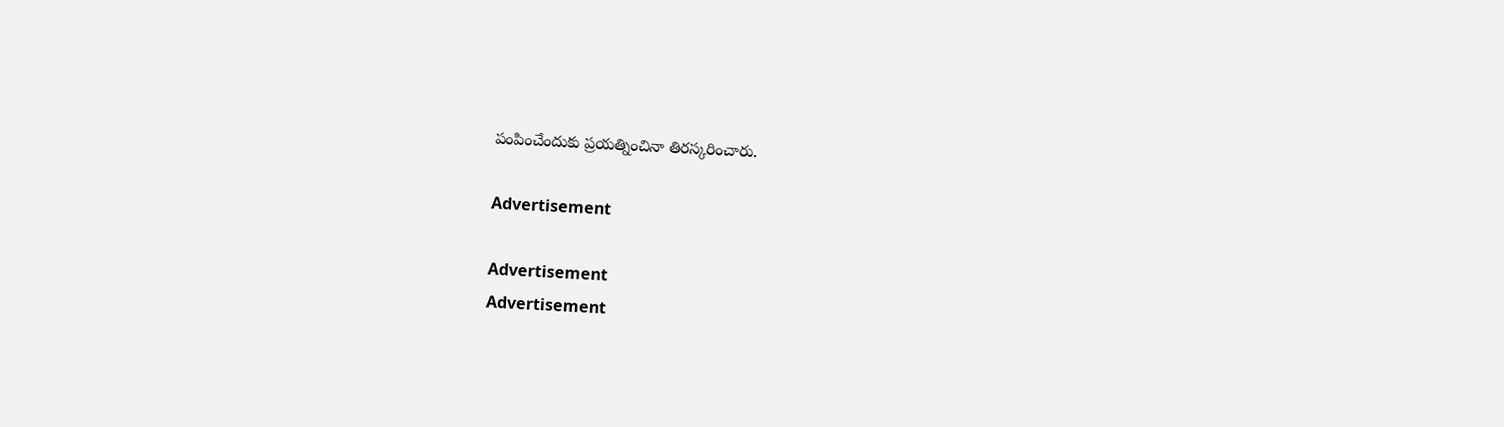పంపించేందుకు ప్రయత్నించినా తిరస్కరించారు.

Advertisement

Advertisement
Advertisement